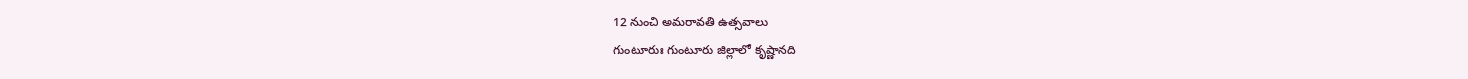12 నుంచి అమరావతి ఉత్సవాలు
గుంటూరుః గుంటూరు జిల్లాలో కృష్ణానది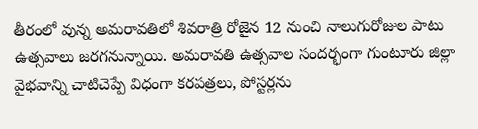తీరంలో వున్న అమరావతిలో శివరాత్రి రోజైన 12 నుంచి నాలుగురోజుల పాటు ఉత్సవాలు జరగనున్నాయి. అమరావతి ఉత్సవాల సందర్భంగా గుంటూరు జిల్లా వైభవాన్ని చాటిచెప్పే విధంగా కరపత్రలు, పోస్టర్లను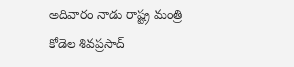అదివారం నాడు రాష్ట్ర మంత్రి కోడెల శివప్రసాద్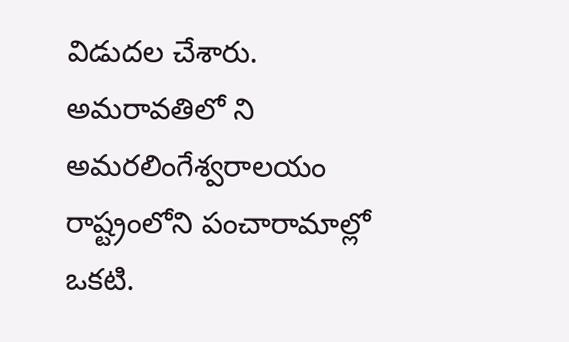విడుదల చేశారు. అమరావతిలో ని అమరలింగేశ్వరాలయం రాష్ట్రంలోని పంచారామాల్లో ఒకటి.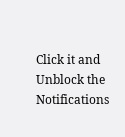Click it and Unblock the Notifications